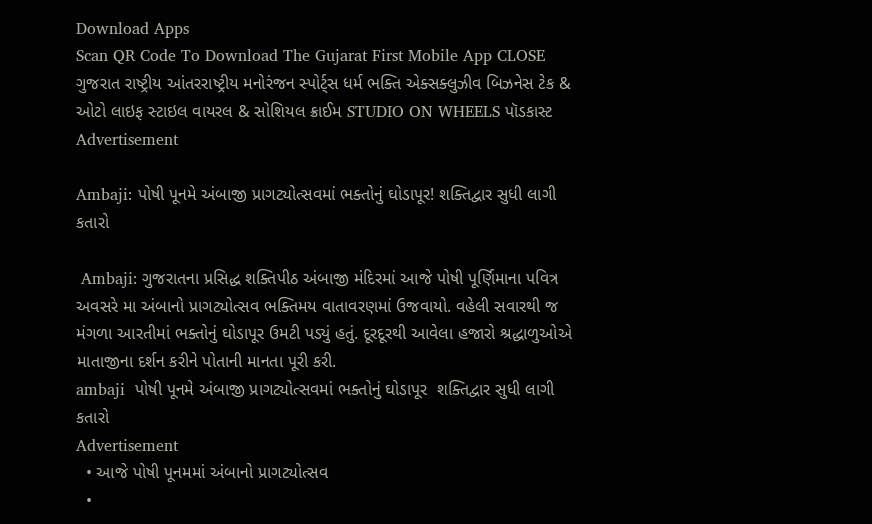Download Apps
Scan QR Code To Download The Gujarat First Mobile App CLOSE
ગુજરાત રાષ્ટ્રીય આંતરરાષ્ટ્રીય મનોરંજન સ્પોર્ટ્સ ધર્મ ભક્તિ એક્સક્લુઝીવ બિઝનેસ ટેક & ઓટો લાઇફ સ્ટાઇલ વાયરલ & સોશિયલ ક્રાઈમ STUDIO ON WHEELS પૉડકાસ્ટ
Advertisement

Ambaji: પોષી પૂનમે અંબાજી પ્રાગટ્યોત્સવમાં ભક્તોનું ઘોડાપૂર! શક્તિદ્વાર સુધી લાગી કતારો

 Ambaji: ગુજરાતના પ્રસિદ્ધ શક્તિપીઠ અંબાજી મંદિરમાં આજે પોષી પૂર્ણિમાના પવિત્ર અવસરે મા અંબાનો પ્રાગટ્યોત્સવ ભક્તિમય વાતાવરણમાં ઉજવાયો. વહેલી સવારથી જ મંગળા આરતીમાં ભક્તોનું ઘોડાપૂર ઉમટી પડ્યું હતું. દૂરદૂરથી આવેલા હજારો શ્રદ્ધાળુઓએ માતાજીના દર્શન કરીને પોતાની માનતા પૂરી કરી.
ambaji  પોષી પૂનમે અંબાજી પ્રાગટ્યોત્સવમાં ભક્તોનું ઘોડાપૂર  શક્તિદ્વાર સુધી લાગી કતારો
Advertisement
  • આજે પોષી પૂનમમાં અંબાનો પ્રાગટ્યોત્સવ
  •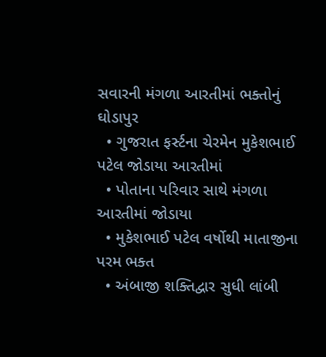સવારની મંગળા આરતીમાં ભક્તોનું ઘોડાપુર
  • ગુજરાત ફર્સ્ટના ચેરમેન મુકેશભાઈ પટેલ જોડાયા આરતીમાં
  • પોતાના પરિવાર સાથે મંગળા આરતીમાં જોડાયા
  • મુકેશભાઈ પટેલ વર્ષોથી માતાજીના પરમ ભક્ત
  • અંબાજી શક્તિદ્વાર સુધી લાંબી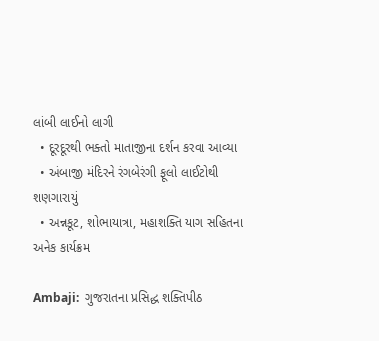લાંબી લાઈનો લાગી
  • દૂરદૂરથી ભક્તો માતાજીના દર્શન કરવા આવ્યા
  • અંબાજી મંદિરને રંગબેરંગી ફૂલો લાઈટોથી શણગારાયું
  • અન્નકૂટ, શોભાયાત્રા, મહાશક્તિ યાગ સહિતના અનેક કાર્યક્રમ

Ambaji:  ગુજરાતના પ્રસિદ્ધ શક્તિપીઠ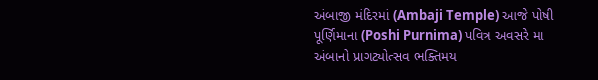અંબાજી મંદિરમાં (Ambaji Temple) આજે પોષી પૂર્ણિમાના (Poshi Purnima) પવિત્ર અવસરે મા અંબાનો પ્રાગટ્યોત્સવ ભક્તિમય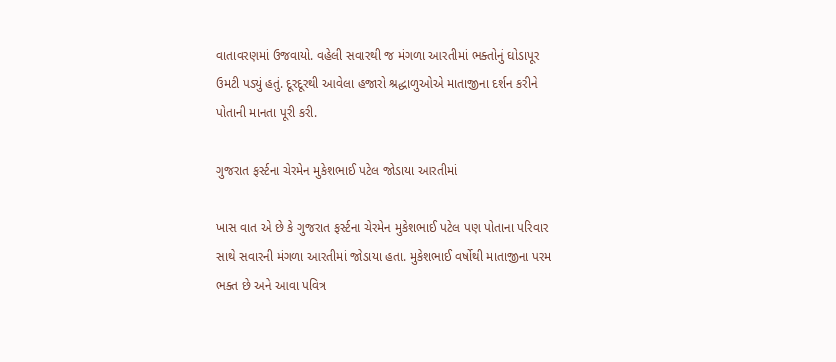વાતાવરણમાં ઉજવાયો. વહેલી સવારથી જ મંગળા આરતીમાં ભક્તોનું ઘોડાપૂર ઉમટી પડ્યું હતું. દૂરદૂરથી આવેલા હજારો શ્રદ્ધાળુઓએ માતાજીના દર્શન કરીને પોતાની માનતા પૂરી કરી.

ગુજરાત ફર્સ્ટના ચેરમેન મુકેશભાઈ પટેલ જોડાયા આરતીમાં

ખાસ વાત એ છે કે ગુજરાત ફર્સ્ટના ચેરમેન મુકેશભાઈ પટેલ પણ પોતાના પરિવાર સાથે સવારની મંગળા આરતીમાં જોડાયા હતા. મુકેશભાઈ વર્ષોથી માતાજીના પરમ ભક્ત છે અને આવા પવિત્ર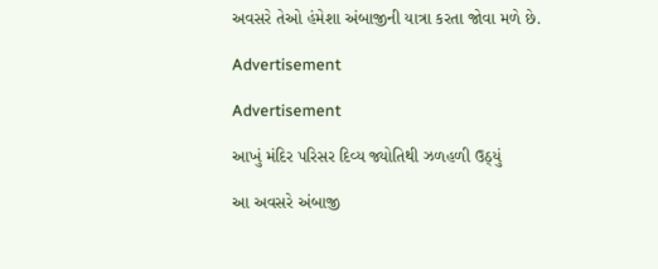અવસરે તેઓ હંમેશા અંબાજીની યાત્રા કરતા જોવા મળે છે.

Advertisement

Advertisement

આખું મંદિર પરિસર દિવ્ય જ્યોતિથી ઝળહળી ઉઠ્યું

આ અવસરે અંબાજી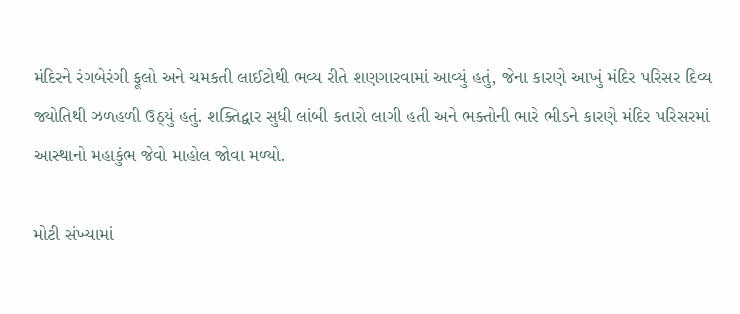મંદિરને રંગબેરંગી ફૂલો અને ચમકતી લાઈટોથી ભવ્ય રીતે શણગારવામાં આવ્યું હતું, જેના કારણે આખું મંદિર પરિસર દિવ્ય જ્યોતિથી ઝળહળી ઉઠ્યું હતું. શક્તિદ્વાર સુધી લાંબી કતારો લાગી હતી અને ભક્તોની ભારે ભીડને કારણે મંદિર પરિસરમાં આસ્થાનો મહાકુંભ જેવો માહોલ જોવા મળ્યો.

મોટી સંખ્યામાં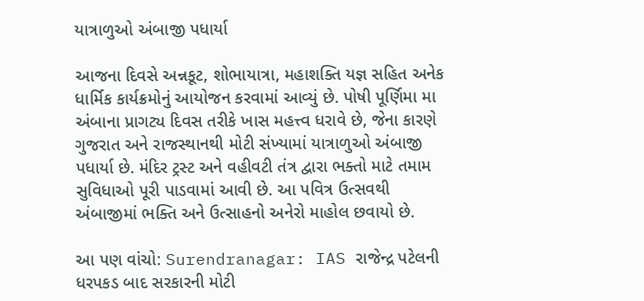યાત્રાળુઓ અંબાજી પધાર્યા

આજના દિવસે અન્નકૂટ, શોભાયાત્રા, મહાશક્તિ યજ્ઞ સહિત અનેક ધાર્મિક કાર્યક્રમોનું આયોજન કરવામાં આવ્યું છે. પોષી પૂર્ણિમા મા અંબાના પ્રાગટ્ય દિવસ તરીકે ખાસ મહત્ત્વ ધરાવે છે, જેના કારણે ગુજરાત અને રાજસ્થાનથી મોટી સંખ્યામાં યાત્રાળુઓ અંબાજી પધાર્યા છે. મંદિર ટ્રસ્ટ અને વહીવટી તંત્ર દ્વારા ભક્તો માટે તમામ સુવિધાઓ પૂરી પાડવામાં આવી છે. આ પવિત્ર ઉત્સવથી અંબાજીમાં ભક્તિ અને ઉત્સાહનો અનેરો માહોલ છવાયો છે.

આ પણ વાંચો: Surendranagar: IAS રાજેન્દ્ર પટેલની ધરપકડ બાદ સરકારની મોટી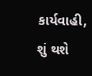કાર્યવાહી, શું થશે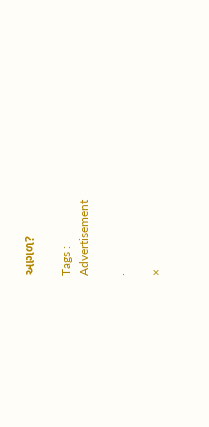આગળ?

Tags :
Advertisement

.

×